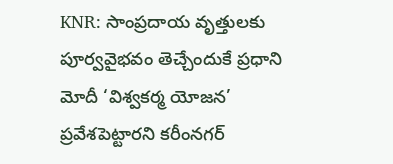KNR: సాంప్రదాయ వృత్తులకు పూర్వవైభవం తెచ్చేందుకే ప్రధాని మోదీ ‘విశ్వకర్మ యోజన’ ప్రవేశపెట్టారని కరీంనగర్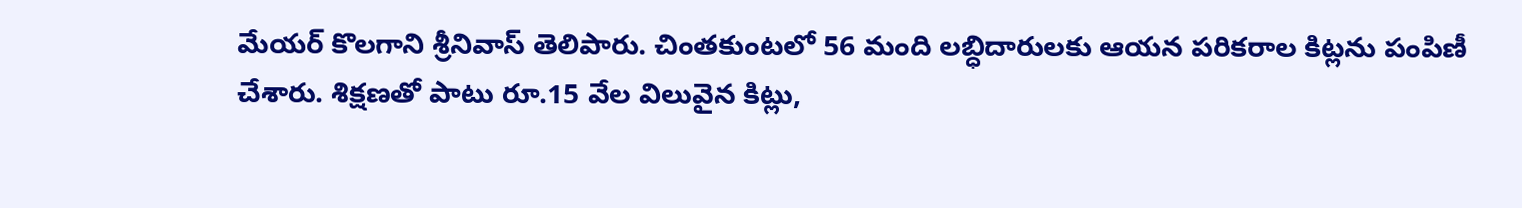మేయర్ కొలగాని శ్రీనివాస్ తెలిపారు. చింతకుంటలో 56 మంది లబ్ధిదారులకు ఆయన పరికరాల కిట్లను పంపిణీ చేశారు. శిక్షణతో పాటు రూ.15 వేల విలువైన కిట్లు,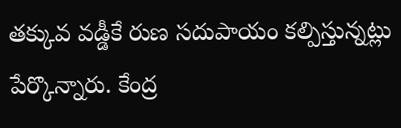తక్కువ వడ్డీకే రుణ సదుపాయం కల్పిస్తున్నట్లు పేర్కొన్నారు. కేంద్ర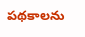పథకాలను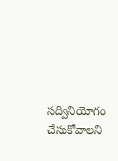సద్వినియోగం చేసుకోవాలని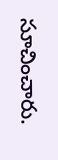సూచించారు.